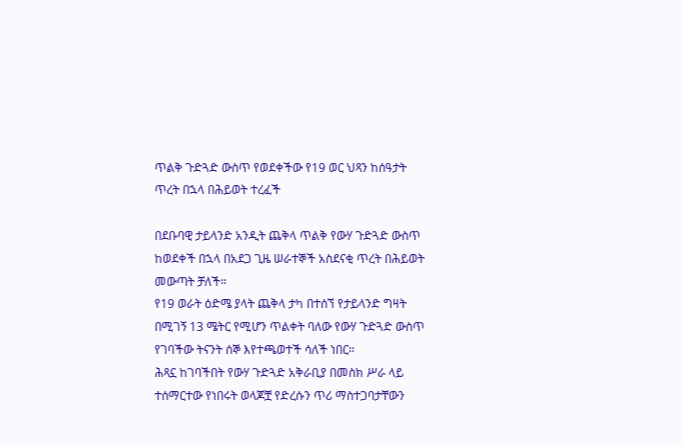ጥልቅ ጉድጓድ ውስጥ የወደቀችው የ19 ወር ህጻን ከሰዓታት ጥረት በኋላ በሕይወት ተረፈች

በደቡባዊ ታይላንድ አንዲት ጨቅላ ጥልቅ የውሃ ጉድጓድ ውስጥ ከወደቀች በኋላ በአደጋ ጊዜ ሠራተኞች አስደናቂ ጥረት በሕይወት መውጣት ቻለች።
የ19 ወራት ዕድሜ ያላት ጨቅላ ታካ በተሰኘ የታይላንድ ግዛት በሚገኝ 13 ሜትር የሚሆን ጥልቀት ባለው የውሃ ጉድጓድ ውስጥ የገባችው ትናንት ሰኞ እየተጫወተች ሳለች ነበር።
ሕጻኗ ከገባችበት የውሃ ጉድጓድ አቅራቢያ በመስክ ሥራ ላይ ተሰማርተው የነበሩት ወላጆቿ የድረሱን ጥሪ ማስተጋባታቸውን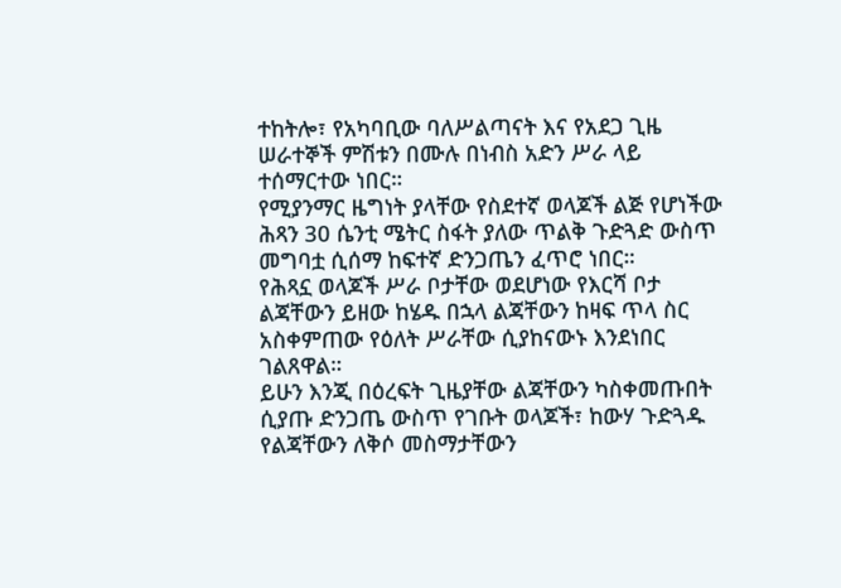ተከትሎ፣ የአካባቢው ባለሥልጣናት እና የአደጋ ጊዜ ሠራተኞች ምሽቱን በሙሉ በነብስ አድን ሥራ ላይ ተሰማርተው ነበር።
የሚያንማር ዜግነት ያላቸው የስደተኛ ወላጆች ልጅ የሆነችው ሕጻን 30 ሴንቲ ሜትር ስፋት ያለው ጥልቅ ጉድጓድ ውስጥ መግባቷ ሲሰማ ከፍተኛ ድንጋጤን ፈጥሮ ነበር።
የሕጻኗ ወላጆች ሥራ ቦታቸው ወደሆነው የእርሻ ቦታ ልጃቸውን ይዘው ከሄዱ በኋላ ልጃቸውን ከዛፍ ጥላ ስር አስቀምጠው የዕለት ሥራቸው ሲያከናውኑ እንደነበር ገልጸዋል።
ይሁን እንጂ በዕረፍት ጊዜያቸው ልጃቸውን ካስቀመጡበት ሲያጡ ድንጋጤ ውስጥ የገቡት ወላጆች፣ ከውሃ ጉድጓዱ የልጃቸውን ለቅሶ መስማታቸውን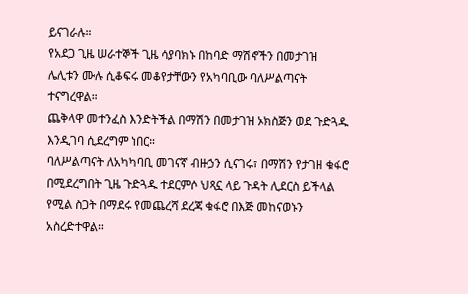ይናገራሉ።
የአደጋ ጊዜ ሠራተኞች ጊዜ ሳያባክኑ በከባድ ማሽኖችን በመታገዝ ሌሊቱን ሙሉ ሲቆፍሩ መቆየታቸውን የአካባቢው ባለሥልጣናት ተናግረዋል።
ጨቅላዋ መተንፈስ እንድትችል በማሽን በመታገዝ ኦክስጅን ወደ ጉድጓዱ እንዲገባ ሲደረግም ነበር።
ባለሥልጣናት ለአካካባቢ መገናኛ ብዙኃን ሲናገሩ፣ በማሽን የታገዘ ቁፋሮ በሚደረግበት ጊዜ ጉድጓዱ ተደርምሶ ህጻኗ ላይ ጉዳት ሊደርስ ይችላል የሚል ስጋት በማደሩ የመጨረሻ ደረጃ ቁፋሮ በእጅ መከናወኑን አስረድተዋል።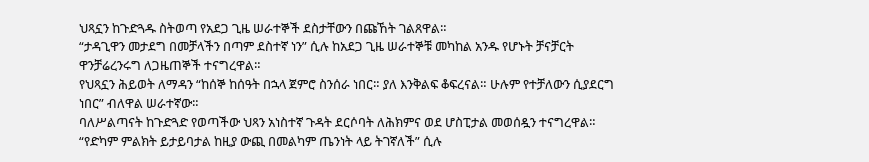ህጻኗን ከጉድጓዱ ስትወጣ የአደጋ ጊዜ ሠራተኞች ደስታቸውን በጩኸት ገልጸዋል።
“ታዳጊዋን መታደግ በመቻላችን በጣም ደስተኛ ነን” ሲሉ ከአደጋ ጊዜ ሠራተኞቹ መካከል አንዱ የሆኑት ቻናቻርት ዋንቻሬረንሩግ ለጋዜጠኞች ተናግረዋል።
የህጻኗን ሕይወት ለማዳን “ከሰኞ ከሰዓት በኋላ ጀምሮ ስንሰራ ነበር። ያለ እንቅልፍ ቆፍረናል። ሁሉም የተቻለውን ሲያደርግ ነበር” ብለዋል ሠራተኛው።
ባለሥልጣናት ከጉድጓድ የወጣችው ህጻን አነስተኛ ጉዳት ደርሶባት ለሕክምና ወደ ሆስፒታል መወሰዷን ተናግረዋል።
“የድካም ምልክት ይታይባታል ከዚያ ውጪ በመልካም ጤንነት ላይ ትገኛለች” ሲሉ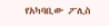የአካባቢው ፖሊስ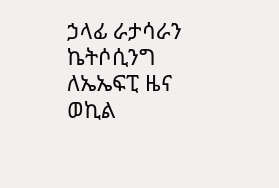ኃላፊ ራታሳራን ኬትሶሲንግ ለኤኤፍፒ ዜና ወኪል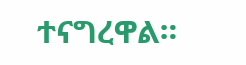ተናግረዋል።